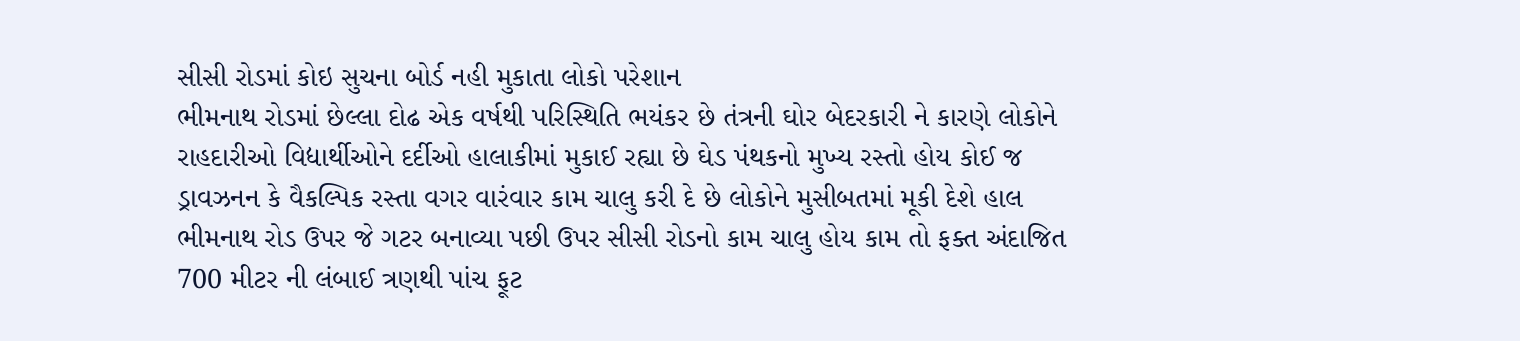સીસી રોડમાં કોઇ સુચના બોર્ડ નહી મુકાતા લોકો પરેશાન
ભીમનાથ રોડમાં છેલ્લા દોઢ એક વર્ષથી પરિસ્થિતિ ભયંકર છે તંત્રની ઘોર બેદરકારી ને કારણે લોકોને રાહદારીઓ વિદ્યાર્થીઓને દર્દીઓ હાલાકીમાં મુકાઈ રહ્યા છે ઘેડ પંથકનો મુખ્ય રસ્તો હોય કોઈ જ ડ્રાવઝનન કે વૈકલ્પિક રસ્તા વગર વારંવાર કામ ચાલુ કરી દે છે લોકોને મુસીબતમાં મૂકી દેશે હાલ ભીમનાથ રોડ ઉપર જે ગટર બનાવ્યા પછી ઉપર સીસી રોડનો કામ ચાલુ હોય કામ તો ફક્ત અંદાજિત 700 મીટર ની લંબાઈ ત્રણથી પાંચ ફૂટ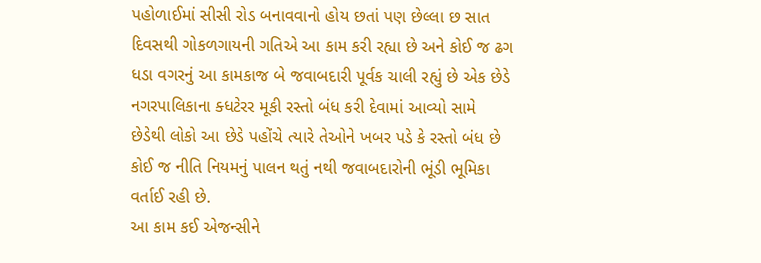પહોળાઈમાં સીસી રોડ બનાવવાનો હોય છતાં પણ છેલ્લા છ સાત દિવસથી ગોકળગાયની ગતિએ આ કામ કરી રહ્યા છે અને કોઈ જ ઢગ ધડા વગરનું આ કામકાજ બે જવાબદારી પૂર્વક ચાલી રહ્યું છે એક છેડે નગરપાલિકાના ક્ધટેરર મૂકી રસ્તો બંધ કરી દેવામાં આવ્યો સામે છેડેથી લોકો આ છેડે પહોંચે ત્યારે તેઓને ખબર પડે કે રસ્તો બંધ છે કોઈ જ નીતિ નિયમનું પાલન થતું નથી જવાબદારોની ભૂંડી ભૂમિકા વર્તાઈ રહી છે.
આ કામ કઈ એજન્સીને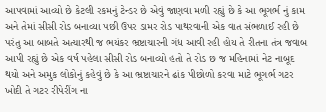આપવામાં આવ્યો છે કેટલી રકમનું ટેન્ડર છે એવું જાણવા મળી રહ્યું છે કે આ ભૂગર્ભ નું કામ અને તેમાં સીસી રોડ બનાવ્યા પછી ઉપર ડામર રોડ પાથરવાની એક વાત સંભળાઈ રહી છે પરંતુ આ બાબતે અત્યારથી જ ભયંકર ભ્રષ્ટાચારની ગંધ આવી રહી હોય તે રીતના તંત્ર જવાબ આપી રહ્યું છે એક વર્ષ પહેલા સીસી રોડ બનાવ્યો હતો તે રોડ છ જ મહિનામાં નેટ નાબૂદ થયો અને અમુક લોકોનું કહેવું છે કે આ ભ્રષ્ટાચારને ઢાંક પીછોળો કરવા માટે ભૂગર્ભ ગટર ખોદી તે ગટર રીપેરીંગ ના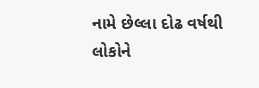નામે છેલ્લા દોઢ વર્ષથી લોકોને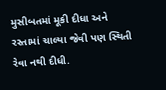મુસીબતમાં મૂકી દીધા અને રસ્તામાં ચાલ્યા જેવી પણ સ્થિતી રેવા નથી દીધી.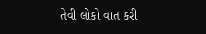તેવી લોકો વાત કરી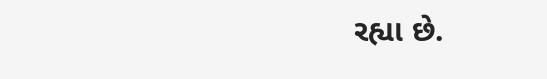રહ્યા છે.